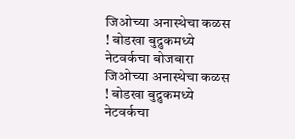जिओच्या अनास्थेचा कळस ! बोडखा बुद्रुकमध्ये नेटवर्कचा बोजबारा जिओच्या अनास्थेचा कळस ! बोडखा बुद्रुकमध्ये नेटवर्कचा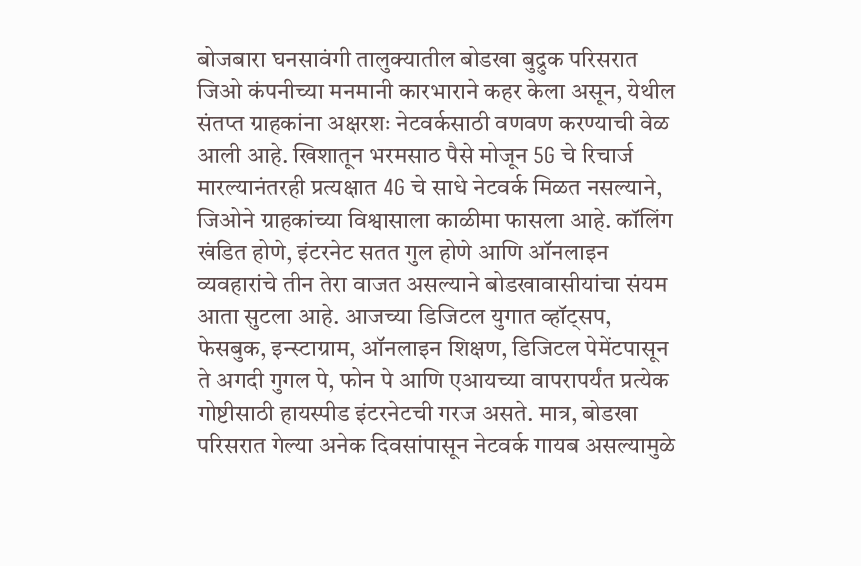बोजबारा घनसावंगी तालुक्यातील बोडखा बुद्रुक परिसरात जिओ कंपनीच्या मनमानी कारभाराने कहर केला असून, येथील संतप्त ग्राहकांना अक्षरशः नेटवर्कसाठी वणवण करण्याची वेळ आली आहे. खिशातून भरमसाठ पैसे मोजून 5G चे रिचार्ज मारल्यानंतरही प्रत्यक्षात 4G चे साधे नेटवर्क मिळत नसल्याने, जिओने ग्राहकांच्या विश्वासाला काळीमा फासला आहे. कॉलिंग खंडित होणे, इंटरनेट सतत गुल होणे आणि ऑनलाइन व्यवहारांचे तीन तेरा वाजत असल्याने बोडखावासीयांचा संयम आता सुटला आहे. आजच्या डिजिटल युगात व्हॉट्सप, फेसबुक, इन्स्टाग्राम, ऑनलाइन शिक्षण, डिजिटल पेमेंटपासून ते अगदी गुगल पे, फोन पे आणि एआयच्या वापरापर्यंत प्रत्येक गोष्टीसाठी हायस्पीड इंटरनेटची गरज असते. मात्र, बोडखा परिसरात गेल्या अनेक दिवसांपासून नेटवर्क गायब असल्यामुळे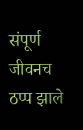संपूर्ण जीवनच ठप्प झाले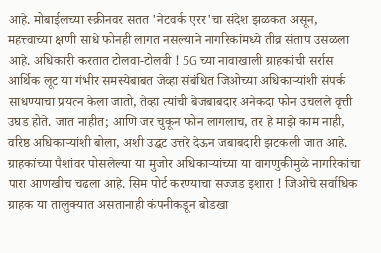आहे. मोबाईलच्या स्क्रीनवर सतत 'नेटवर्क एरर'चा संदेश झळकत असून, महत्त्वाच्या क्षणी साधे फोनही लागत नसल्याने नागरिकांमध्ये तीव्र संताप उसळला आहे. अधिकारी करतात टोलवा-टोलवी ! 5G च्या नावाखाली ग्राहकांची सर्रास आर्थिक लूट या गंभीर समस्येबाबत जेव्हा संबंधित जिओच्या अधिकाऱ्यांशी संपर्क साधण्याचा प्रयत्न केला जातो, तेव्हा त्यांची बेजबाबदार अनेकदा फोन उचलले वृत्ती उघड होते. जात नाहीत; आणि जर चुकून फोन लागलाच, तर हे माझे काम नाही, वरिष्ठ अधिकाऱ्यांशी बोला, अशी उद्धट उत्तरे देऊन जबाबदारी झटकली जात आहे. ग्राहकांच्या पैशांवर पोसलेल्या या मुजोर अधिकाऱ्यांच्या या वागणुकीमुळे नागरिकांचा पारा आणखीच चढला आहे. सिम पोर्ट करण्याचा सज्जड इशारा ! जिओचे सर्वाधिक ग्राहक या तालुक्यात असतानाही कंपनीकडून बोडखा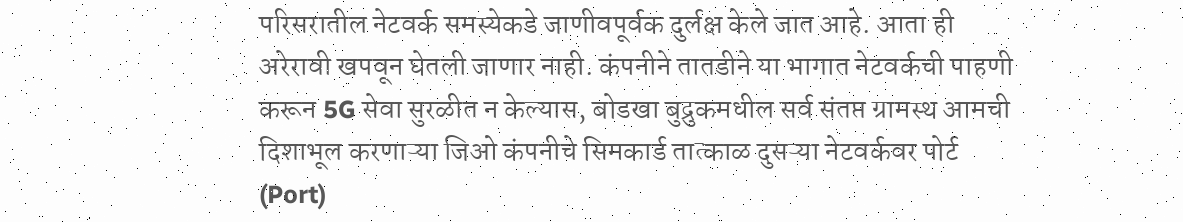परिसरातील नेटवर्क समस्येकडे जाणीवपूर्वक दुर्लक्ष केले जात आहे. आता ही अरेरावी खपवून घेतली जाणार नाही. कंपनीने तातडीने या भागात नेटवर्कची पाहणी करून 5G सेवा सुरळीत न केल्यास, बोडखा बुद्रुकमधील सर्व संतप्त ग्रामस्थ आमची दिशाभूल करणाऱ्या जिओ कंपनीचे सिमकार्ड तात्काळ दुसऱ्या नेटवर्कवर पोर्ट (Port)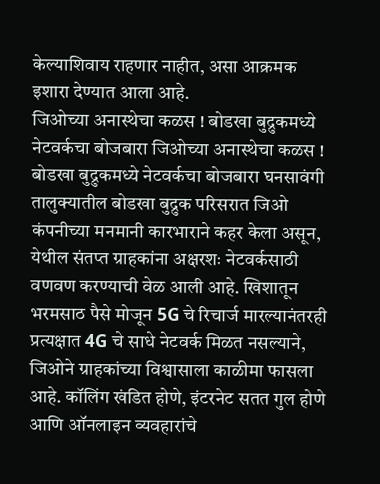केल्याशिवाय राहणार नाहीत, असा आक्रमक इशारा देण्यात आला आहे.
जिओच्या अनास्थेचा कळस ! बोडखा बुद्रुकमध्ये नेटवर्कचा बोजबारा जिओच्या अनास्थेचा कळस ! बोडखा बुद्रुकमध्ये नेटवर्कचा बोजबारा घनसावंगी तालुक्यातील बोडखा बुद्रुक परिसरात जिओ कंपनीच्या मनमानी कारभाराने कहर केला असून, येथील संतप्त ग्राहकांना अक्षरशः नेटवर्कसाठी वणवण करण्याची वेळ आली आहे. खिशातून भरमसाठ पैसे मोजून 5G चे रिचार्ज मारल्यानंतरही प्रत्यक्षात 4G चे साधे नेटवर्क मिळत नसल्याने, जिओने ग्राहकांच्या विश्वासाला काळीमा फासला आहे. कॉलिंग खंडित होणे, इंटरनेट सतत गुल होणे आणि ऑनलाइन व्यवहारांचे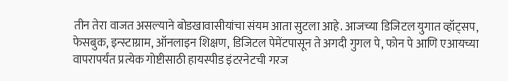तीन तेरा वाजत असल्याने बोडखावासीयांचा संयम आता सुटला आहे. आजच्या डिजिटल युगात व्हॉट्सप, फेसबुक, इन्स्टाग्राम, ऑनलाइन शिक्षण, डिजिटल पेमेंटपासून ते अगदी गुगल पे, फोन पे आणि एआयच्या वापरापर्यंत प्रत्येक गोष्टीसाठी हायस्पीड इंटरनेटची गरज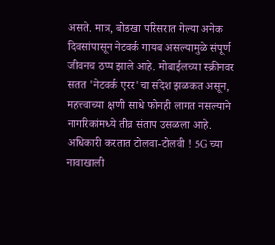असते. मात्र, बोडखा परिसरात गेल्या अनेक दिवसांपासून नेटवर्क गायब असल्यामुळे संपूर्ण जीवनच ठप्प झाले आहे. मोबाईलच्या स्क्रीनवर सतत 'नेटवर्क एरर'चा संदेश झळकत असून, महत्त्वाच्या क्षणी साधे फोनही लागत नसल्याने नागरिकांमध्ये तीव्र संताप उसळला आहे. अधिकारी करतात टोलवा-टोलवी ! 5G च्या नावाखाली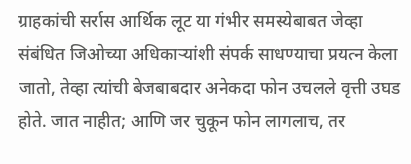ग्राहकांची सर्रास आर्थिक लूट या गंभीर समस्येबाबत जेव्हा संबंधित जिओच्या अधिकाऱ्यांशी संपर्क साधण्याचा प्रयत्न केला जातो, तेव्हा त्यांची बेजबाबदार अनेकदा फोन उचलले वृत्ती उघड होते. जात नाहीत; आणि जर चुकून फोन लागलाच, तर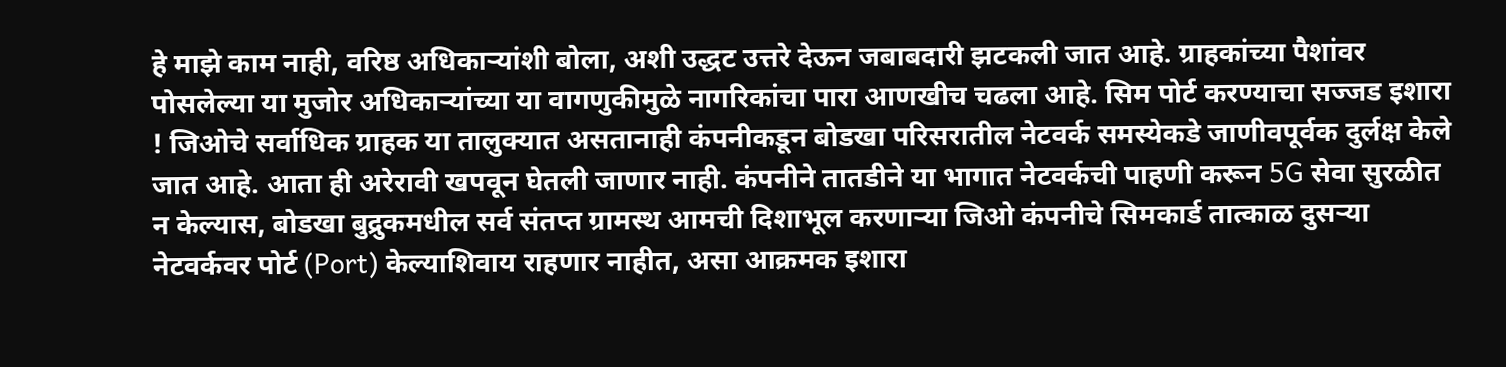हे माझे काम नाही, वरिष्ठ अधिकाऱ्यांशी बोला, अशी उद्धट उत्तरे देऊन जबाबदारी झटकली जात आहे. ग्राहकांच्या पैशांवर पोसलेल्या या मुजोर अधिकाऱ्यांच्या या वागणुकीमुळे नागरिकांचा पारा आणखीच चढला आहे. सिम पोर्ट करण्याचा सज्जड इशारा ! जिओचे सर्वाधिक ग्राहक या तालुक्यात असतानाही कंपनीकडून बोडखा परिसरातील नेटवर्क समस्येकडे जाणीवपूर्वक दुर्लक्ष केले जात आहे. आता ही अरेरावी खपवून घेतली जाणार नाही. कंपनीने तातडीने या भागात नेटवर्कची पाहणी करून 5G सेवा सुरळीत न केल्यास, बोडखा बुद्रुकमधील सर्व संतप्त ग्रामस्थ आमची दिशाभूल करणाऱ्या जिओ कंपनीचे सिमकार्ड तात्काळ दुसऱ्या नेटवर्कवर पोर्ट (Port) केल्याशिवाय राहणार नाहीत, असा आक्रमक इशारा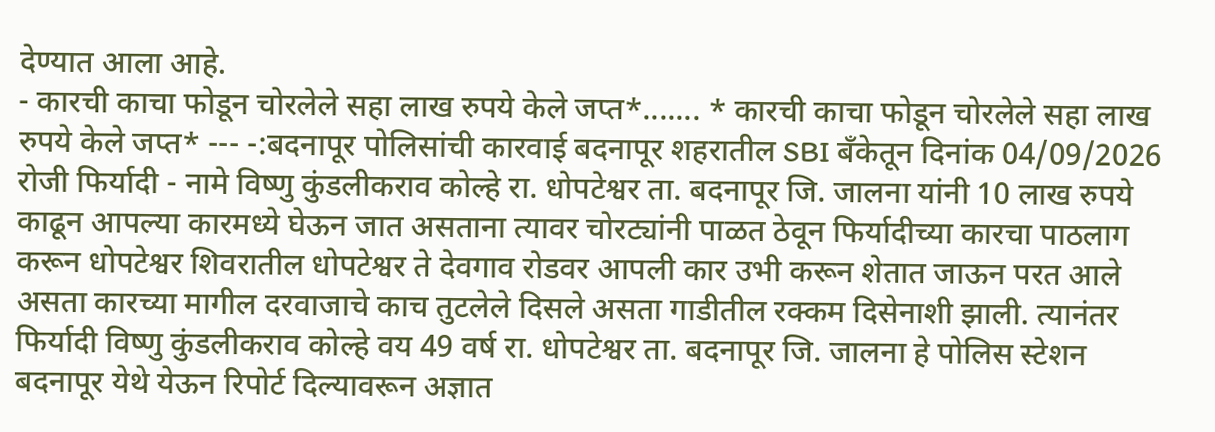देण्यात आला आहे.
- कारची काचा फोडून चोरलेले सहा लाख रुपये केले जप्त*....... * कारची काचा फोडून चोरलेले सहा लाख रुपये केले जप्त* --- -:बदनापूर पोलिसांची कारवाई बदनापूर शहरातील SBI बँकेतून दिनांक 04/09/2026 रोजी फिर्यादी - नामे विष्णु कुंडलीकराव कोल्हे रा. धोपटेश्वर ता. बदनापूर जि. जालना यांनी 10 लाख रुपये काढून आपल्या कारमध्ये घेऊन जात असताना त्यावर चोरट्यांनी पाळत ठेवून फिर्यादीच्या कारचा पाठलाग करून धोपटेश्वर शिवरातील धोपटेश्वर ते देवगाव रोडवर आपली कार उभी करून शेतात जाऊन परत आले असता कारच्या मागील दरवाजाचे काच तुटलेले दिसले असता गाडीतील रक्कम दिसेनाशी झाली. त्यानंतर फिर्यादी विष्णु कुंडलीकराव कोल्हे वय 49 वर्ष रा. धोपटेश्वर ता. बदनापूर जि. जालना हे पोलिस स्टेशन बदनापूर येथे येऊन रिपोर्ट दिल्यावरून अज्ञात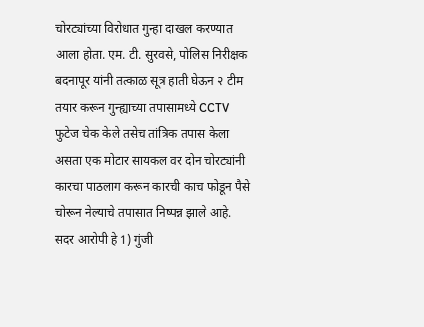चोरट्यांच्या विरोधात गुन्हा दाखल करण्यात आला होता. एम. टी. सुरवसे, पोलिस निरीक्षक बदनापूर यांनी तत्काळ सूत्र हाती घेऊन २ टीम तयार करून गुन्ह्याच्या तपासामध्ये CCTV फुटेज चेक केले तसेच तांत्रिक तपास केला असता एक मोटार सायकल वर दोन चोरट्यांनी कारचा पाठलाग करून कारची काच फोडून पैसे चोरून नेल्याचे तपासात निष्पन्न झाले आहे. सदर आरोपी हे 1) गुंजी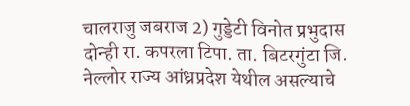चालराजु जबराज 2) गुड्डेटी विनोत प्रभुदास दोन्ही रा. कपरला टिपा. ता. बिटरगुंटा जि. नेल्लोर राज्य आंध्रप्रदेश येथील असल्याचे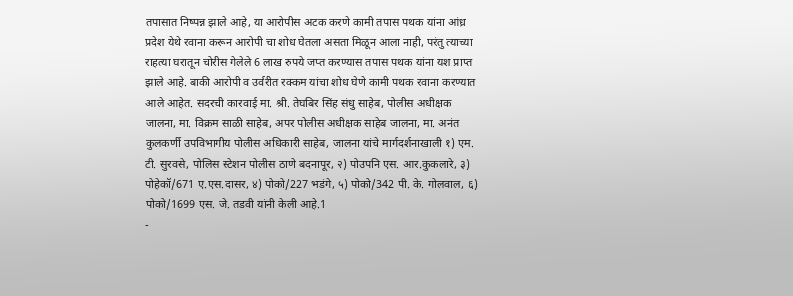तपासात निष्पन्न झाले आहे, या आरोपीस अटक करणे कामी तपास पथक यांना आंध्र प्रदेश येथे रवाना करून आरोपी चा शोध घेतला असता मिळून आला नाही, परंतु त्याच्या राहत्या घरातून चोरीस गेलेले 6 लाख रुपये जप्त करण्यास तपास पथक यांना यश प्राप्त झाले आहे. बाकी आरोपी व उर्वरीत रक्कम यांचा शोध घेणे कामी पथक रवाना करण्यात आले आहेत. सदरची कारवाई मा. श्री. तेघबिर सिंह संधु साहेब, पोलीस अधीक्षक जालना, मा. विक्रम साळी साहेब, अपर पोलीस अधीक्षक साहेब जालना, मा. अनंत कुलकर्णी उपविभागीय पोलीस अधिकारी साहेब, जालना यांचे मार्गदर्शनाखाली १) एम. टी. सुरवसे, पोलिस स्टेशन पोलीस ठाणे बदनापूर, २) पोउपनि एस. आर.कुकलारे, ३) पोहेकॉ/671 ए.एस.दासर, ४) पोको/227 भडंगे, ५) पोको/342 पी. के. गोलवाल, ६) पोको/1699 एस. जे. तडवी यांनी केली आहे.1
-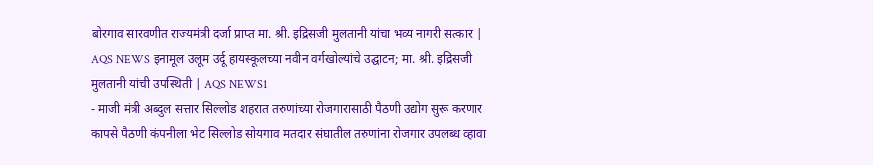बोरगाव सारवणीत राज्यमंत्री दर्जा प्राप्त मा. श्री. इद्रिसजी मुलतानी यांचा भव्य नागरी सत्कार | AQS NEWS इनामूल उलूम उर्दू हायस्कूलच्या नवीन वर्गखोल्यांचे उद्घाटन; मा. श्री. इद्रिसजी मुलतानी यांची उपस्थिती | AQS NEWS1
- माजी मंत्री अब्दुल सत्तार सिल्लोड शहरात तरुणांच्या रोजगारासाठी पैठणी उद्योग सुरू करणार कापसे पैठणी कंपनीला भेट सिल्लोड सोयगाव मतदार संघातील तरुणांना रोजगार उपलब्ध व्हावा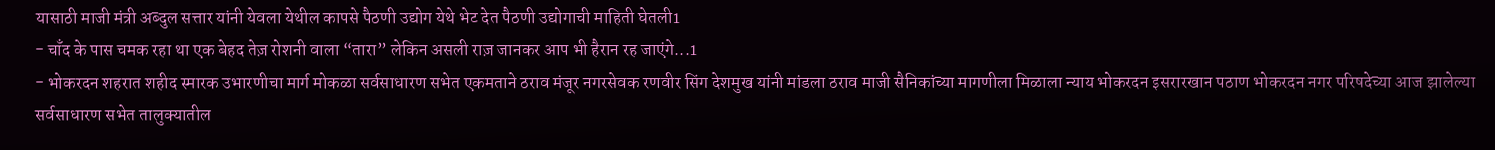यासाठी माजी मंत्री अब्दुल सत्तार यांनी येवला येथील कापसे पैठणी उद्योग येथे भेट देत पैठणी उद्योगाची माहिती घेतली1
- चाँद के पास चमक रहा था एक बेहद तेज़ रोशनी वाला “तारा” लेकिन असली राज़ जानकर आप भी हैरान रह जाएंगे...1
- भोकरदन शहरात शहीद स्मारक उभारणीचा मार्ग मोकळा सर्वसाधारण सभेत एकमताने ठराव मंजूर नगरसेवक रणवीर सिंग देशमुख यांनी मांडला ठराव माजी सैनिकांच्या मागणीला मिळाला न्याय भोकरदन इसरारखान पठाण भोकरदन नगर परिषदेच्या आज झालेल्या सर्वसाधारण सभेत तालुक्यातील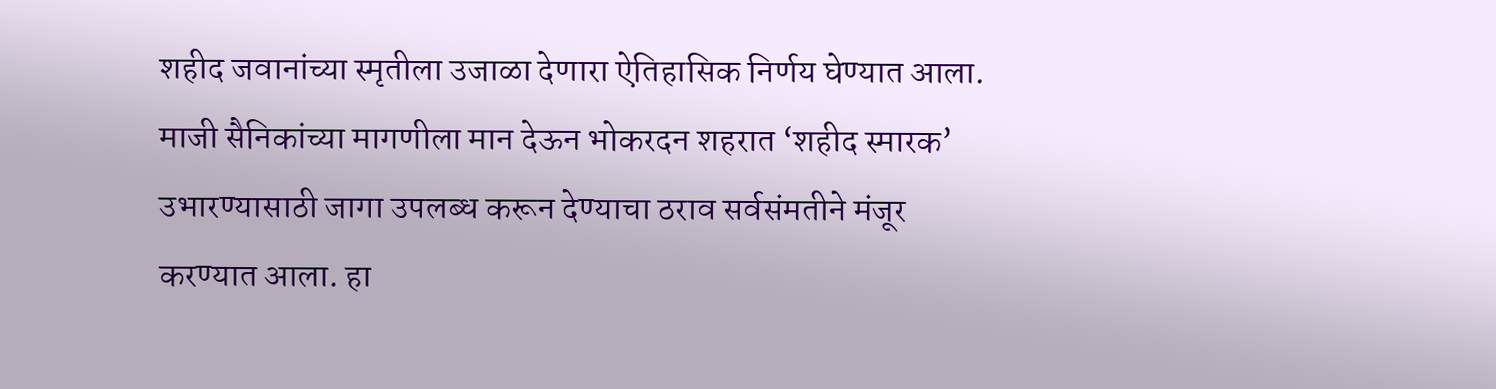शहीद जवानांच्या स्मृतीला उजाळा देणारा ऐतिहासिक निर्णय घेण्यात आला. माजी सैनिकांच्या मागणीला मान देऊन भोकरदन शहरात ‘शहीद स्मारक’ उभारण्यासाठी जागा उपलब्ध करून देण्याचा ठराव सर्वसंमतीने मंजूर करण्यात आला. हा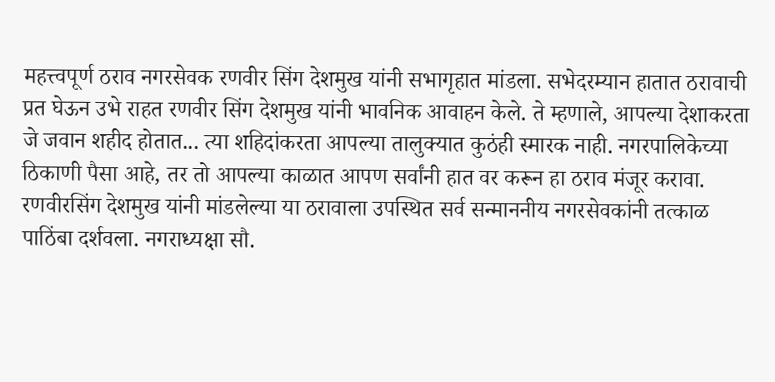महत्त्वपूर्ण ठराव नगरसेवक रणवीर सिंग देशमुख यांनी सभागृहात मांडला. सभेदरम्यान हातात ठरावाची प्रत घेऊन उभे राहत रणवीर सिंग देशमुख यांनी भावनिक आवाहन केले. ते म्हणाले, आपल्या देशाकरता जे जवान शहीद होतात... त्या शहिदांकरता आपल्या तालुक्यात कुठंही स्मारक नाही. नगरपालिकेच्या ठिकाणी पैसा आहे, तर तो आपल्या काळात आपण सर्वांनी हात वर करून हा ठराव मंजूर करावा. रणवीरसिंग देशमुख यांनी मांडलेल्या या ठरावाला उपस्थित सर्व सन्माननीय नगरसेवकांनी तत्काळ पाठिंबा दर्शवला. नगराध्यक्षा सौ.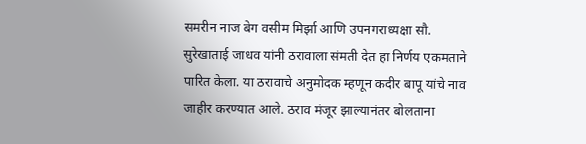समरीन नाज बेग वसीम मिर्झा आणि उपनगराध्यक्षा सौ. सुरेखाताई जाधव यांनी ठरावाला संमती देत हा निर्णय एकमताने पारित केला. या ठरावाचे अनुमोदक म्हणून कदीर बापू यांचे नाव जाहीर करण्यात आले. ठराव मंजूर झाल्यानंतर बोलताना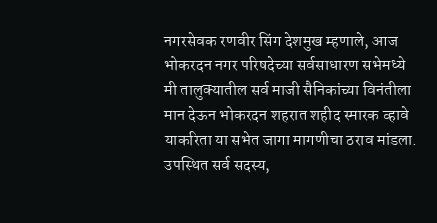नगरसेवक रणवीर सिंग देशमुख म्हणाले, आज भोकरदन नगर परिषदेच्या सर्वसाधारण सभेमध्ये मी तालुक्यातील सर्व माजी सैनिकांच्या विनंतीला मान देऊन भोकरदन शहरात शहीद स्मारक व्हावे याकरिता या सभेत जागा मागणीचा ठराव मांडला. उपस्थित सर्व सदस्य,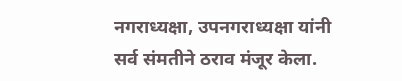नगराध्यक्षा, उपनगराध्यक्षा यांनी सर्व संमतीने ठराव मंजूर केला.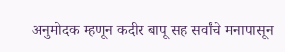अनुमोदक म्हणून कदीर बापू सह सर्वांचे मनापासून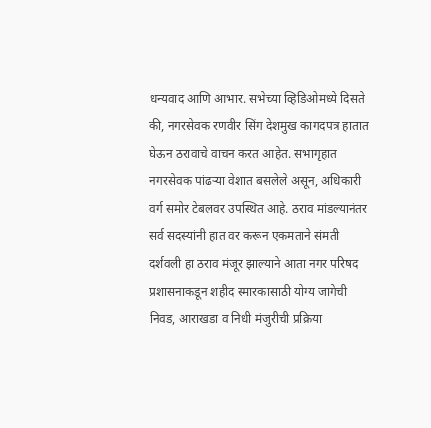धन्यवाद आणि आभार. सभेच्या व्हिडिओमध्ये दिसते की, नगरसेवक रणवीर सिंग देशमुख कागदपत्र हातात घेऊन ठरावाचे वाचन करत आहेत. सभागृहात नगरसेवक पांढऱ्या वेशात बसलेले असून, अधिकारी वर्ग समोर टेबलवर उपस्थित आहे. ठराव मांडल्यानंतर सर्व सदस्यांनी हात वर करून एकमताने संमती दर्शवली हा ठराव मंजूर झाल्याने आता नगर परिषद प्रशासनाकडून शहीद स्मारकासाठी योग्य जागेची निवड, आराखडा व निधी मंजुरीची प्रक्रिया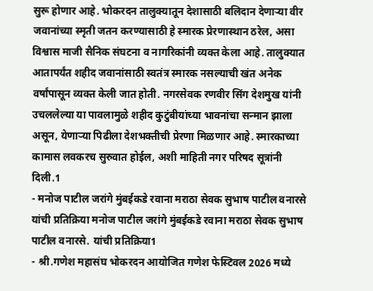सुरू होणार आहे. भोकरदन तालुक्यातून देशासाठी बलिदान देणाऱ्या वीर जवानांच्या स्मृती जतन करण्यासाठी हे स्मारक प्रेरणास्थान ठरेल, असा विश्वास माजी सैनिक संघटना व नागरिकांनी व्यक्त केला आहे. तालुक्यात आतापर्यंत शहीद जवानांसाठी स्वतंत्र स्मारक नसल्याची खंत अनेक वर्षांपासून व्यक्त केली जात होती. नगरसेवक रणवीर सिंग देशमुख यांनी उचललेल्या या पावलामुळे शहीद कुटुंबीयांच्या भावनांचा सन्मान झाला असून, येणाऱ्या पिढीला देशभक्तीची प्रेरणा मिळणार आहे. स्मारकाच्या कामास लवकरच सुरुवात होईल, अशी माहिती नगर परिषद सूत्रांनी दिली.1
- मनोज पाटील जरांगे मुंबईकडे रवाना मराठा सेवक सुभाष पाटील वनारसे यांची प्रतिक्रिया मनोज पाटील जरांगे मुंबईकडे रवाना मराठा सेवक सुभाष पाटील वनारसे. यांची प्रतिक्रिया1
- श्री.गणेश महासंघ भोकरदन आयोजित गणेश फेस्टिवल 2026 मध्ये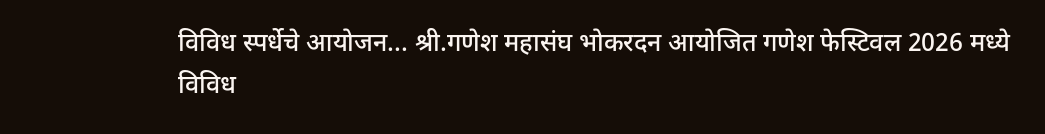विविध स्पर्धेचे आयोजन... श्री.गणेश महासंघ भोकरदन आयोजित गणेश फेस्टिवल 2026 मध्ये विविध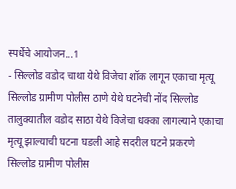स्पर्धेचे आयोजन...1
- सिल्लोड वडोद चाथा येथे विजेचा शॉक लागून एकाचा मृत्यू सिल्लोड ग्रामीण पोलीस ठाणे येथे घटनेची नोंद सिल्लोड तालुक्यातील वडोद साठा येथे विजेचा धक्का लागल्याने एकाचा मृत्यू झाल्याची घटना घडली आहे सदरील घटने प्रकरणे सिल्लोड ग्रामीण पोलीस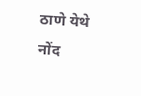ठाणे येथे नोंद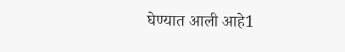घेण्यात आली आहे1